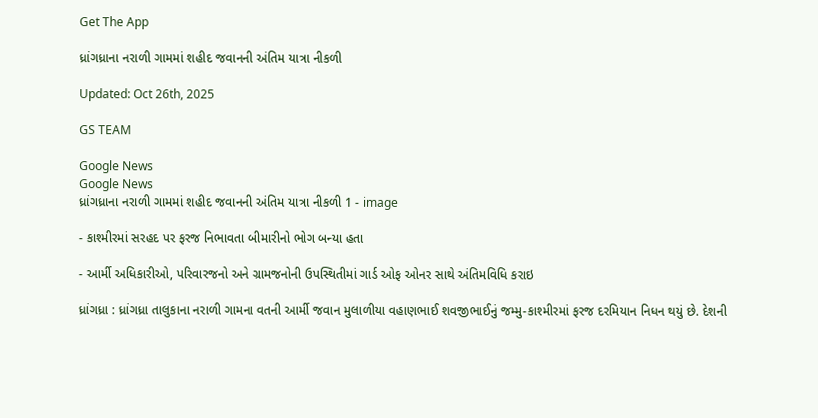Get The App

ધ્રાંગધ્રાના નરાળી ગામમાં શહીદ જવાનની અંતિમ યાત્રા નીકળી

Updated: Oct 26th, 2025

GS TEAM

Google News
Google News
ધ્રાંગધ્રાના નરાળી ગામમાં શહીદ જવાનની અંતિમ યાત્રા નીકળી 1 - image

- કાશ્મીરમાં સરહદ પર ફરજ નિભાવતા બીમારીનો ભોગ બન્યા હતા

- આર્મી અધિકારીઓ, પરિવારજનો અને ગ્રામજનોની ઉપસ્થિતીમાં ગાર્ડ ઓફ ઓનર સાથે અંતિમવિધિ કરાઇ

ધ્રાંગધ્રા : ધ્રાંગધ્રા તાલુકાના નરાળી ગામના વતની આર્મી જવાન મુલાળીયા વહાણભાઈ શવજીભાઈનું જમ્મુ-કાશ્મીરમાં ફરજ દરમિયાન નિધન થયું છે. દેશની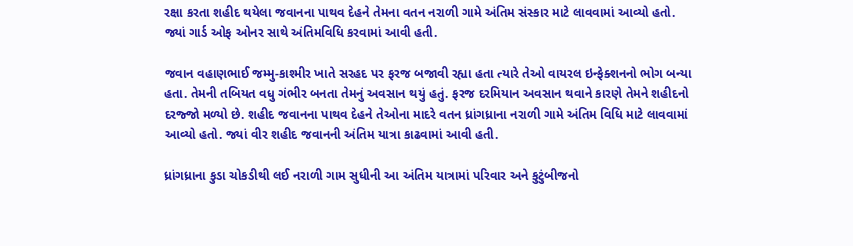રક્ષા કરતા શહીદ થયેલા જવાનના પાથવ દેહને તેમના વતન નરાળી ગામે અંતિમ સંસ્કાર માટે લાવવામાં આવ્યો હતો. જ્યાં ગાર્ડ ઓફ ઓનર સાથે અંતિમવિધિ કરવામાં આવી હતી.

જવાન વહાણભાઈ જમ્મુ-કાશ્મીર ખાતે સરહદ પર ફરજ બજાવી રહ્યા હતા ત્યારે તેઓ વાયરલ ઇન્ફેક્શનનો ભોગ બન્યા હતા. તેમની તબિયત વધુ ગંભીર બનતા તેમનું અવસાન થયું હતું. ફરજ દરમિયાન અવસાન થવાને કારણે તેમને શહીદનો દરજ્જો મળ્યો છે. શહીદ જવાનના પાથવ દેહને તેઓના માદરે વતન ધ્રાંગધ્રાના નરાળી ગામે અંતિમ વિધિ માટે લાવવામાં આવ્યો હતો. જ્યાં વીર શહીદ જવાનની અંતિમ યાત્રા કાઢવામાં આવી હતી.

ધ્રાંગધ્રાના કુડા ચોકડીથી લઈ નરાળી ગામ સુધીની આ અંતિમ યાત્રામાં પરિવાર અને કુટુંબીજનો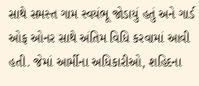સાથે સમસ્ત ગામ સ્વયંભૂ જોડાયું હતું અને ગાર્ડ ઓફ ઓનર સાથે અંતિમ વિધિ કરવામાં આવી હતી. જેમાં આર્મીના અધિકારીઓ, શહિદના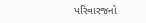પરિવારજનો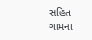સહિત ગામના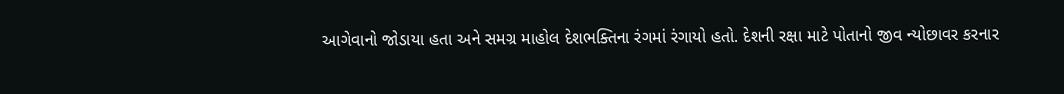આગેવાનો જોડાયા હતા અને સમગ્ર માહોલ દેશભક્તિના રંગમાં રંગાયો હતો. દેશની રક્ષા માટે પોતાનો જીવ ન્યોછાવર કરનાર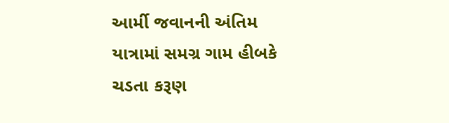આર્મી જવાનની અંતિમ યાત્રામાં સમગ્ર ગામ હીબકે ચડતા કરૂણ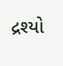દ્રશ્યો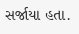સર્જાયા હતા.